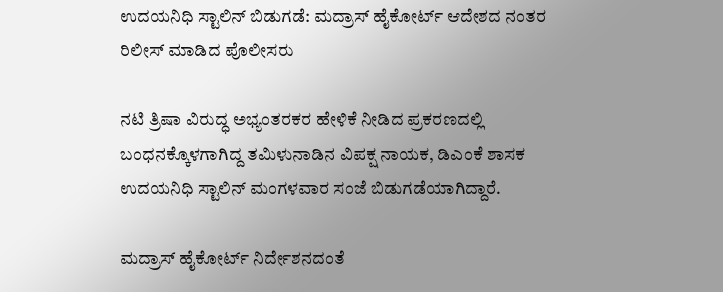ಉದಯನಿಧಿ ಸ್ಟಾಲಿನ್ ಬಿಡುಗಡೆ: ಮದ್ರಾಸ್ ಹೈಕೋರ್ಟ್ ಆದೇಶದ ನಂತರ ರಿಲೀಸ್ ಮಾಡಿದ ಪೊಲೀಸರು

ನಟಿ ತ್ರಿಷಾ ವಿರುದ್ಧ ಅಭ್ಯಂತರಕರ ಹೇಳಿಕೆ ನೀಡಿದ ಪ್ರಕರಣದಲ್ಲಿ ಬಂಧನಕ್ಕೊಳಗಾಗಿದ್ದ ತಮಿಳುನಾಡಿನ ವಿಪಕ್ಷ ನಾಯಕ, ಡಿಎಂಕೆ ಶಾಸಕ ಉದಯನಿಧಿ ಸ್ಟಾಲಿನ್ ಮಂಗಳವಾರ ಸಂಜೆ ಬಿಡುಗಡೆಯಾಗಿದ್ದಾರೆ.

ಮದ್ರಾಸ್ ಹೈಕೋರ್ಟ್ ನಿರ್ದೇಶನದಂತೆ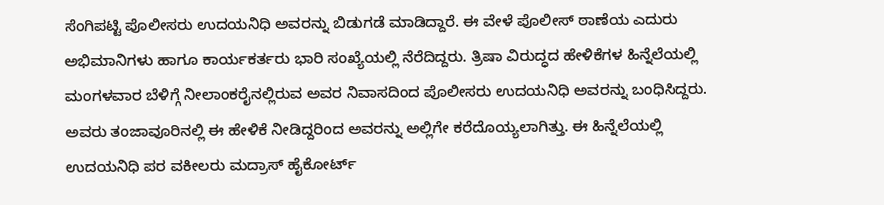ಸೆಂಗಿಪಟ್ಟಿ ಪೊಲೀಸರು ಉದಯನಿಧಿ ಅವರನ್ನು ಬಿಡುಗಡೆ ಮಾಡಿದ್ದಾರೆ. ಈ ವೇಳೆ ಪೊಲೀಸ್ ಠಾಣೆಯ ಎದುರು ಅಭಿಮಾನಿಗಳು ಹಾಗೂ ಕಾರ್ಯಕರ್ತರು ಭಾರಿ ಸಂಖ್ಯೆಯಲ್ಲಿ ನೆರೆದಿದ್ದರು. ತ್ರಿಷಾ ವಿರುದ್ಧದ ಹೇಳಿಕೆಗಳ ಹಿನ್ನೆಲೆಯಲ್ಲಿ ಮಂಗಳವಾರ ಬೆಳಿಗ್ಗೆ ನೀಲಾಂಕರೈನಲ್ಲಿರುವ ಅವರ ನಿವಾಸದಿಂದ ಪೊಲೀಸರು ಉದಯನಿಧಿ ಅವರನ್ನು ಬಂಧಿಸಿದ್ದರು. ಅವರು ತಂಜಾವೂರಿನಲ್ಲಿ ಈ ಹೇಳಿಕೆ ನೀಡಿದ್ದರಿಂದ ಅವರನ್ನು ಅಲ್ಲಿಗೇ ಕರೆದೊಯ್ಯಲಾಗಿತ್ತು. ಈ ಹಿನ್ನೆಲೆಯಲ್ಲಿ ಉದಯನಿಧಿ ಪರ ವಕೀಲರು ಮದ್ರಾಸ್ ಹೈಕೋರ್ಟ್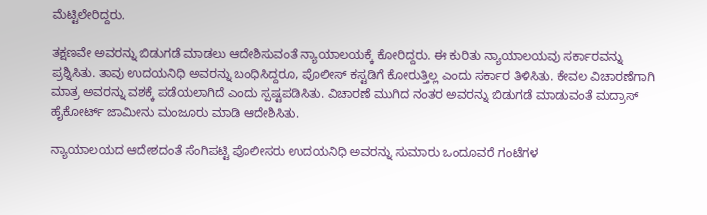ಮೆಟ್ಟಿಲೇರಿದ್ದರು.

ತಕ್ಷಣವೇ ಅವರನ್ನು ಬಿಡುಗಡೆ ಮಾಡಲು ಆದೇಶಿಸುವಂತೆ ನ್ಯಾಯಾಲಯಕ್ಕೆ ಕೋರಿದ್ದರು. ಈ ಕುರಿತು ನ್ಯಾಯಾಲಯವು ಸರ್ಕಾರವನ್ನು ಪ್ರಶ್ನಿಸಿತು. ತಾವು ಉದಯನಿಧಿ ಅವರನ್ನು ಬಂಧಿಸಿದ್ದರೂ, ಪೊಲೀಸ್ ಕಸ್ಟಡಿಗೆ ಕೋರುತ್ತಿಲ್ಲ ಎಂದು ಸರ್ಕಾರ ತಿಳಿಸಿತು. ಕೇವಲ ವಿಚಾರಣೆಗಾಗಿ ಮಾತ್ರ ಅವರನ್ನು ವಶಕ್ಕೆ ಪಡೆಯಲಾಗಿದೆ ಎಂದು ಸ್ಪಷ್ಟಪಡಿಸಿತು. ವಿಚಾರಣೆ ಮುಗಿದ ನಂತರ ಅವರನ್ನು ಬಿಡುಗಡೆ ಮಾಡುವಂತೆ ಮದ್ರಾಸ್ ಹೈಕೋರ್ಟ್ ಜಾಮೀನು ಮಂಜೂರು ಮಾಡಿ ಆದೇಶಿಸಿತು.

ನ್ಯಾಯಾಲಯದ ಆದೇಶದಂತೆ ಸೆಂಗಿಪಟ್ಟಿ ಪೊಲೀಸರು ಉದಯನಿಧಿ ಅವರನ್ನು ಸುಮಾರು ಒಂದೂವರೆ ಗಂಟೆಗಳ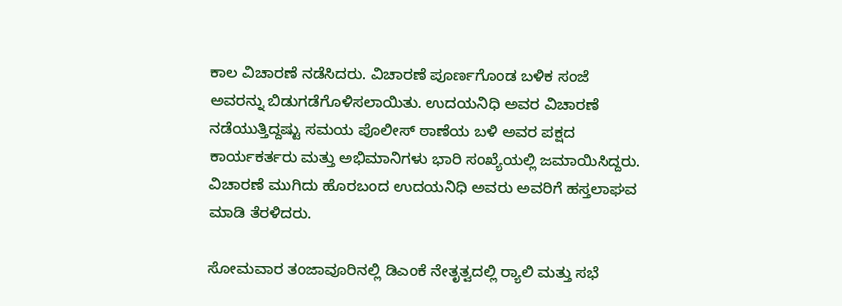ಕಾಲ ವಿಚಾರಣೆ ನಡೆಸಿದರು. ವಿಚಾರಣೆ ಪೂರ್ಣಗೊಂಡ ಬಳಿಕ ಸಂಜೆ ಅವರನ್ನು ಬಿಡುಗಡೆಗೊಳಿಸಲಾಯಿತು. ಉದಯನಿಧಿ ಅವರ ವಿಚಾರಣೆ ನಡೆಯುತ್ತಿದ್ದಷ್ಟು ಸಮಯ ಪೊಲೀಸ್ ಠಾಣೆಯ ಬಳಿ ಅವರ ಪಕ್ಷದ ಕಾರ್ಯಕರ್ತರು ಮತ್ತು ಅಭಿಮಾನಿಗಳು ಭಾರಿ ಸಂಖ್ಯೆಯಲ್ಲಿ ಜಮಾಯಿಸಿದ್ದರು. ವಿಚಾರಣೆ ಮುಗಿದು ಹೊರಬಂದ ಉದಯನಿಧಿ ಅವರು ಅವರಿಗೆ ಹಸ್ತಲಾಘವ ಮಾಡಿ ತೆರಳಿದರು.

ಸೋಮವಾರ ತಂಜಾವೂರಿನಲ್ಲಿ ಡಿಎಂಕೆ ನೇತೃತ್ವದಲ್ಲಿ ರ್‍ಯಾಲಿ ಮತ್ತು ಸಭೆ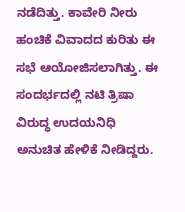ನಡೆದಿತ್ತು. ಕಾವೇರಿ ನೀರು ಹಂಚಿಕೆ ವಿವಾದದ ಕುರಿತು ಈ ಸಭೆ ಆಯೋಜಿಸಲಾಗಿತ್ತು. ಈ ಸಂದರ್ಭದಲ್ಲಿ ನಟಿ ತ್ರಿಷಾ ವಿರುದ್ಧ ಉದಯನಿಧಿ ಅನುಚಿತ ಹೇಳಿಕೆ ನೀಡಿದ್ದರು.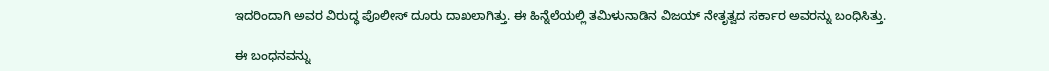ಇದರಿಂದಾಗಿ ಅವರ ವಿರುದ್ಧ ಪೊಲೀಸ್ ದೂರು ದಾಖಲಾಗಿತ್ತು. ಈ ಹಿನ್ನೆಲೆಯಲ್ಲಿ ತಮಿಳುನಾಡಿನ ವಿಜಯ್ ನೇತೃತ್ವದ ಸರ್ಕಾರ ಅವರನ್ನು ಬಂಧಿಸಿತ್ತು.

ಈ ಬಂಧನವನ್ನು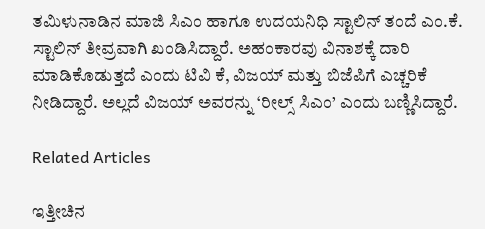ತಮಿಳುನಾಡಿನ ಮಾಜಿ ಸಿಎಂ ಹಾಗೂ ಉದಯನಿಧಿ ಸ್ಟಾಲಿನ್ ತಂದೆ ಎಂ.ಕೆ. ಸ್ಟಾಲಿನ್ ತೀವ್ರವಾಗಿ ಖಂಡಿಸಿದ್ದಾರೆ. ಅಹಂಕಾರವು ವಿನಾಶಕ್ಕೆ ದಾರಿ ಮಾಡಿಕೊಡುತ್ತದೆ ಎಂದು ಟಿವಿ ಕೆ, ವಿಜಯ್ ಮತ್ತು ಬಿಜೆಪಿಗೆ ಎಚ್ಚರಿಕೆ ನೀಡಿದ್ದಾರೆ. ಅಲ್ಲದೆ ವಿಜಯ್ ಅವರನ್ನು ‘ರೀಲ್ಸ್ ಸಿಎಂ’ ಎಂದು ಬಣ್ಣಿಸಿದ್ದಾರೆ.

Related Articles

ಇತ್ತೀಚಿನ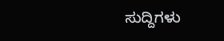ಸುದ್ದಿಗಳು